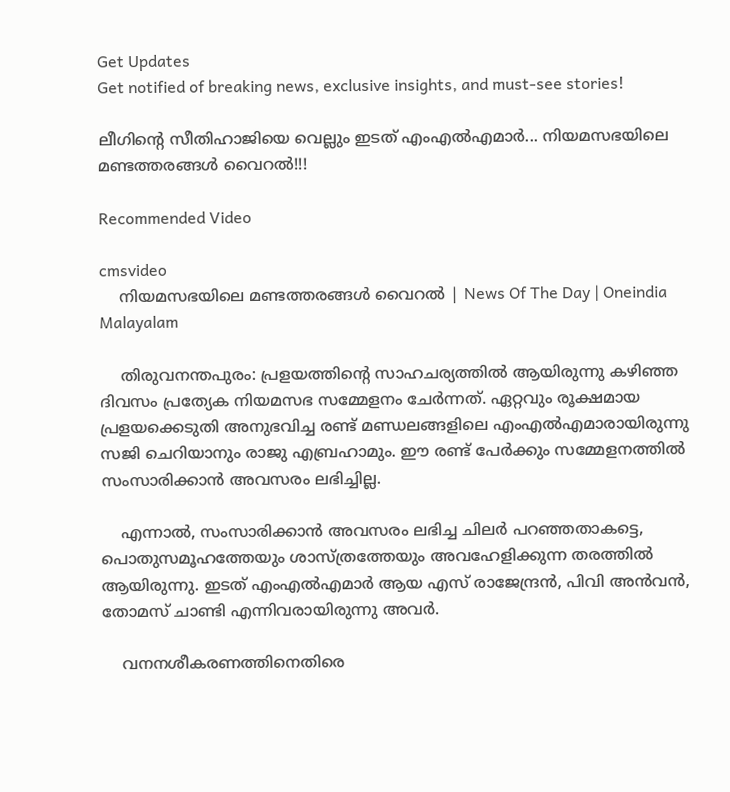Get Updates
Get notified of breaking news, exclusive insights, and must-see stories!

ലീഗിന്റെ സീതിഹാജിയെ വെല്ലും ഇടത് എംഎല്‍എമാര്‍... നിയമസഭയിലെ മണ്ടത്തരങ്ങള്‍ വൈറല്‍!!!

Recommended Video

cmsvideo
    നിയമസഭയിലെ മണ്ടത്തരങ്ങള്‍ വൈറല്‍ | News Of The Day | Oneindia Malayalam

    തിരുവനന്തപുരം: പ്രളയത്തിന്റെ സാഹചര്യത്തില്‍ ആയിരുന്നു കഴിഞ്ഞ ദിവസം പ്രത്യേക നിയമസഭ സമ്മേളനം ചേര്‍ന്നത്. ഏറ്റവും രൂക്ഷമായ പ്രളയക്കെടുതി അനുഭവിച്ച രണ്ട് മണ്ഡലങ്ങളിലെ എംഎല്‍എമാരായിരുന്നു സജി ചെറിയാനും രാജു എബ്രഹാമും. ഈ രണ്ട് പേര്‍ക്കും സമ്മേളനത്തില്‍ സംസാരിക്കാന്‍ അവസരം ലഭിച്ചില്ല.

    എന്നാല്‍, സംസാരിക്കാന്‍ അവസരം ലഭിച്ച ചിലര്‍ പറഞ്ഞതാകട്ടെ, പൊതുസമൂഹത്തേയും ശാസ്ത്രത്തേയും അവഹേളിക്കുന്ന തരത്തില്‍ ആയിരുന്നു. ഇടത് എംഎല്‍എമാര്‍ ആയ എസ് രാജേന്ദ്രന്‍, പിവി അന്‍വന്‍, തോമസ് ചാണ്ടി എന്നിവരായിരുന്നു അവര്‍.

    വനനശീകരണത്തിനെതിരെ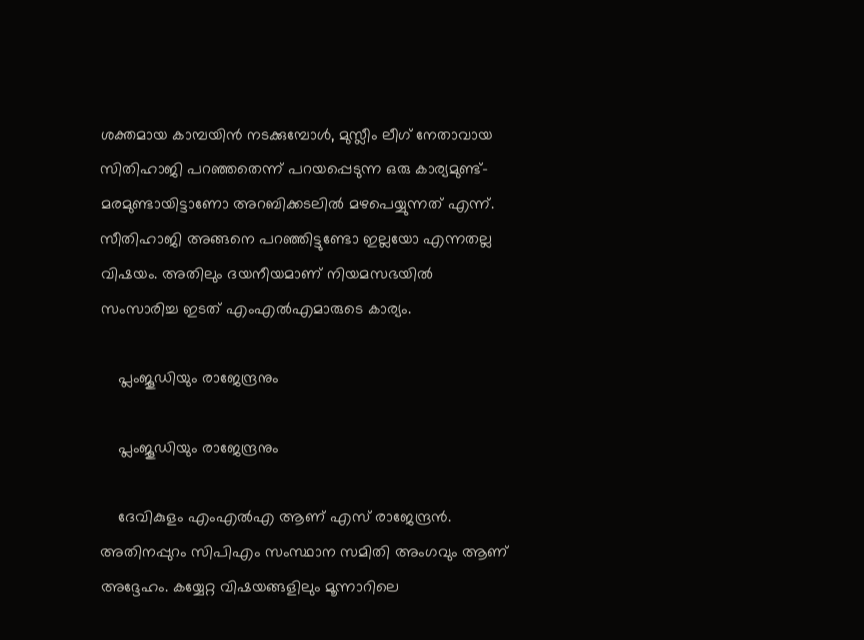ശക്തമായ കാമ്പയിന്‍ നടക്കുമ്പോള്‍, മുസ്ലീം ലീഗ് നേതാവായ സിതിഹാജി പറഞ്ഞതെന്ന് പറയപ്പെടുന്ന ഒരു കാര്യമുണ്ട്- മരമുണ്ടായിട്ടാണോ അറബിക്കടലില്‍ മഴപെയ്യുന്നത് എന്ന്. സീതിഹാജി അങ്ങനെ പറഞ്ഞിട്ടുണ്ടോ ഇല്ലയോ എന്നതല്ല വിഷയം. അതിലും ദയനീയമാണ് നിയമസഭയില്‍ സംസാരിച്ച ഇടത് എംഎല്‍എമാരുടെ കാര്യം.

    പ്ലംജൂഡിയും രാജേന്ദ്രനും

    പ്ലംജൂഡിയും രാജേന്ദ്രനും

    ദേവികുളം എംഎല്‍എ ആണ് എസ് രാജേന്ദ്രന്‍. അതിനപ്പുറം സിപിഎം സംസ്ഥാന സമിതി അംഗവും ആണ് അദ്ദേഹം. കയ്യേറ്റ വിഷയങ്ങളിലും മൂന്നാറിലെ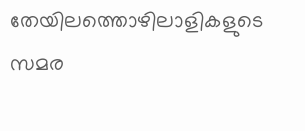തേയിലത്തൊഴിലാളികളുടെ സമര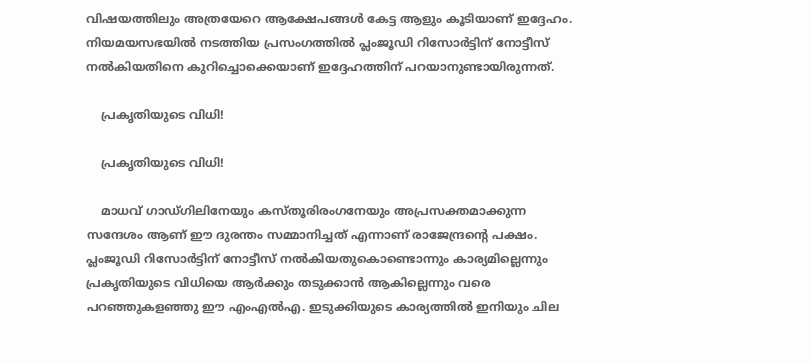വിഷയത്തിലും അത്രയേറെ ആക്ഷേപങ്ങള്‍ കേട്ട ആളും കൂടിയാണ് ഇദ്ദേഹം. നിയമയസഭയില്‍ നടത്തിയ പ്രസംഗത്തില്‍ പ്ലംജൂഡി റിസോര്‍ട്ടിന് നോട്ടീസ് നല്‍കിയതിനെ കുറിച്ചൊക്കെയാണ് ഇദ്ദേഹത്തിന് പറയാനുണ്ടായിരുന്നത്.

    പ്രകൃതിയുടെ വിധി!

    പ്രകൃതിയുടെ വിധി!

    മാധവ് ഗാഡ്ഗിലിനേയും കസ്തൂരിരംഗനേയും അപ്രസക്തമാക്കുന്ന സന്ദേശം ആണ് ഈ ദുരന്തം സമ്മാനിച്ചത് എന്നാണ് രാജേന്ദ്രന്റെ പക്ഷം. പ്ലംജൂഡി റിസോര്‍ട്ടിന് നോട്ടീസ് നല്‍കിയതുകൊണ്ടൊന്നും കാര്യമില്ലെന്നും പ്രകൃതിയുടെ വിധിയെ ആര്‍ക്കും തടുക്കാന്‍ ആകില്ലെന്നും വരെ പറഞ്ഞുകളഞ്ഞു ഈ എംഎല്‍എ. ഇടുക്കിയുടെ കാര്യത്തില്‍ ഇനിയും ചില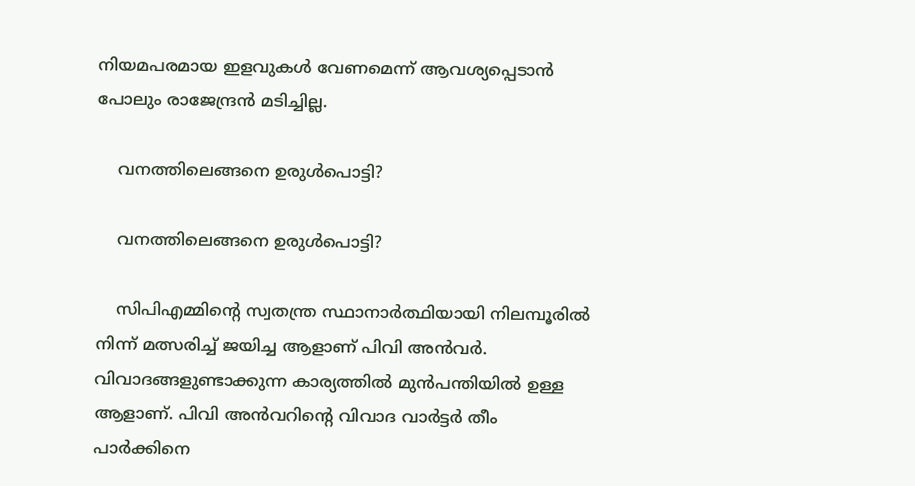നിയമപരമായ ഇളവുകള്‍ വേണമെന്ന് ആവശ്യപ്പെടാന്‍ പോലും രാജേന്ദ്രന്‍ മടിച്ചില്ല.

    വനത്തിലെങ്ങനെ ഉരുള്‍പൊട്ടി?

    വനത്തിലെങ്ങനെ ഉരുള്‍പൊട്ടി?

    സിപിഎമ്മിന്റെ സ്വതന്ത്ര സ്ഥാനാര്‍ത്ഥിയായി നിലമ്പൂരില്‍ നിന്ന് മത്സരിച്ച് ജയിച്ച ആളാണ് പിവി അന്‍വര്‍. വിവാദങ്ങളുണ്ടാക്കുന്ന കാര്യത്തില്‍ മുന്‍പന്തിയില്‍ ഉള്ള ആളാണ്. പിവി അന്‍വറിന്റെ വിവാദ വാര്‍ട്ടര്‍ തീം പാര്‍ക്കിനെ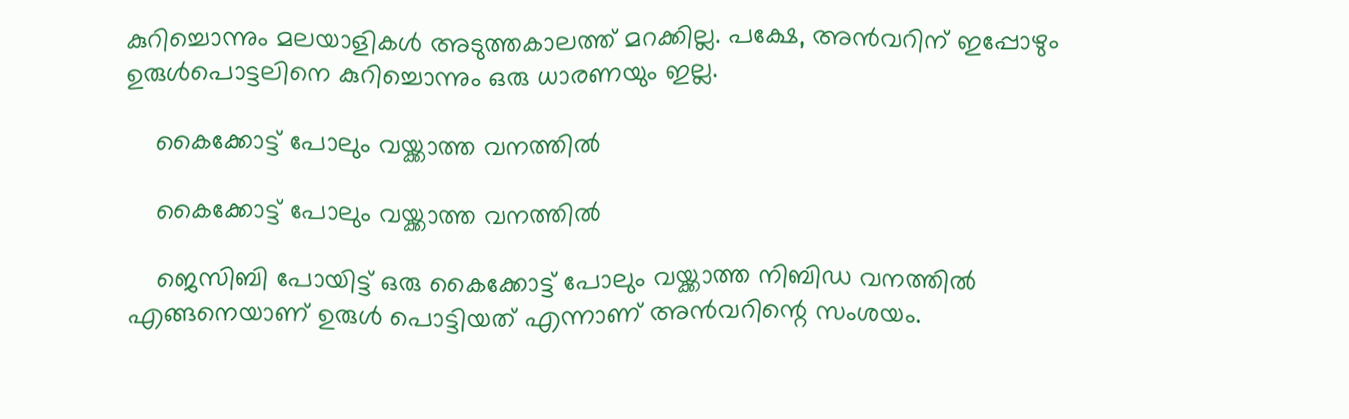കുറിച്ചൊന്നും മലയാളികള്‍ അടുത്തകാലത്ത് മറക്കില്ല. പക്ഷേ, അന്‍വറിന് ഇപ്പോഴും ഉരുള്‍പൊട്ടലിനെ കുറിച്ചൊന്നും ഒരു ധാരണയും ഇല്ല.

    കൈക്കോട്ട് പോലും വയ്ക്കാത്ത വനത്തില്‍

    കൈക്കോട്ട് പോലും വയ്ക്കാത്ത വനത്തില്‍

    ജെസിബി പോയിട്ട് ഒരു കൈക്കോട്ട് പോലും വയ്ക്കാത്ത നിബിഡ വനത്തില്‍ എങ്ങനെയാണ് ഉരുള്‍ പൊട്ടിയത് എന്നാണ് അന്‍വറിന്റെ സംശയം.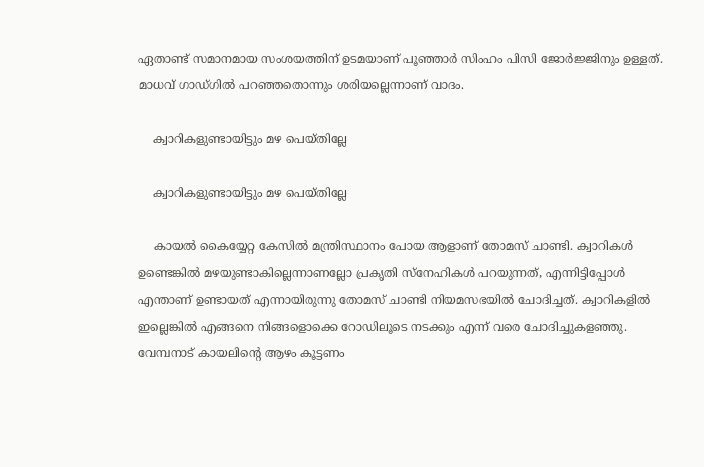ഏതാണ്ട് സമാനമായ സംശയത്തിന് ഉടമയാണ് പൂഞ്ഞാര്‍ സിംഹം പിസി ജോര്‍ജ്ജിനും ഉള്ളത്. മാധവ് ഗാഡ്ഗില്‍ പറഞ്ഞതൊന്നും ശരിയല്ലെന്നാണ് വാദം.

    ക്വാറികളുണ്ടായിട്ടും മഴ പെയ്തില്ലേ

    ക്വാറികളുണ്ടായിട്ടും മഴ പെയ്തില്ലേ

    കായല്‍ കൈയ്യേറ്റ കേസില്‍ മന്ത്രിസ്ഥാനം പോയ ആളാണ് തോമസ് ചാണ്ടി. ക്വാറികള്‍ ഉണ്ടെങ്കില്‍ മഴയുണ്ടാകില്ലെന്നാണല്ലോ പ്രകൃതി സ്‌നേഹികള്‍ പറയുന്നത്, എന്നിട്ടിപ്പോള്‍ എന്താണ് ഉണ്ടായത് എന്നായിരുന്നു തോമസ് ചാണ്ടി നിയമസഭയില്‍ ചോദിച്ചത്. ക്വാറികളില്‍ ഇല്ലെങ്കില്‍ എങ്ങനെ നിങ്ങളൊക്കെ റോഡിലൂടെ നടക്കും എന്ന് വരെ ചോദിച്ചുകളഞ്ഞു. വേമ്പനാട് കായലിന്റെ ആഴം കൂട്ടണം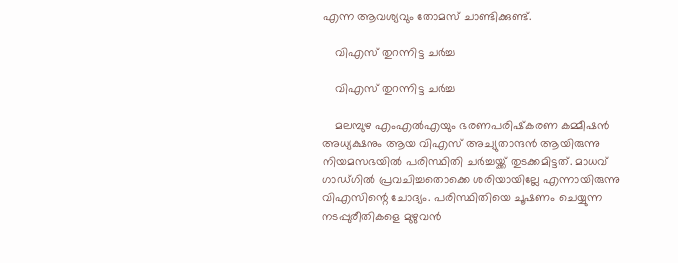എന്ന ആവശ്യവും തോമസ് ചാണ്ടിക്കുണ്ട്.

    വിഎസ് തുറന്നിട്ട ചര്‍ച്ച

    വിഎസ് തുറന്നിട്ട ചര്‍ച്ച

    മലമ്പുഴ എംഎല്‍എയും ഭരണപരിഷ്‌കരണ കമ്മീഷന്‍ അധ്യക്ഷനും ആയ വിഎസ് അച്യുതാന്ദന്‍ ആയിരുന്നു നിയമസഭയില്‍ പരിസ്ഥിതി ചര്‍ച്ചയ്ക്ക് തുടക്കമിട്ടത്. മാധവ് ഗാഡ്ഗില്‍ പ്രവചിച്ചതൊക്കെ ശരിയായില്ലേ എന്നായിരുന്നു വിഎസിന്റെ ചോദ്യം. പരിസ്ഥിതിയെ ചൂഷണം ചെയ്യുന്ന നടപ്പുരീതികളെ മുഴുവന്‍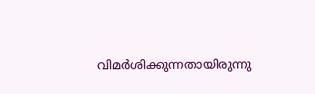വിമര്‍ശിക്കുന്നതായിരുന്നു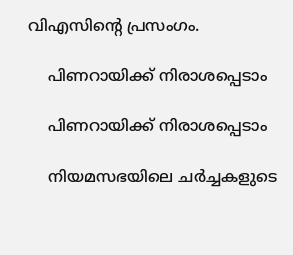വിഎസിന്റെ പ്രസംഗം.

    പിണറായിക്ക് നിരാശപ്പെടാം

    പിണറായിക്ക് നിരാശപ്പെടാം

    നിയമസഭയിലെ ചര്‍ച്ചകളുടെ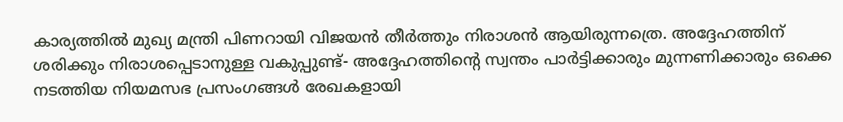കാര്യത്തില്‍ മുഖ്യ മന്ത്രി പിണറായി വിജയന്‍ തീര്‍ത്തും നിരാശന്‍ ആയിരുന്നത്രെ. അദ്ദേഹത്തിന് ശരിക്കും നിരാശപ്പെടാനുള്ള വകുപ്പുണ്ട്- അദ്ദേഹത്തിന്റെ സ്വന്തം പാര്‍ട്ടിക്കാരും മുന്നണിക്കാരും ഒക്കെ നടത്തിയ നിയമസഭ പ്രസംഗങ്ങള്‍ രേഖകളായി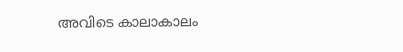അവിടെ കാലാകാലം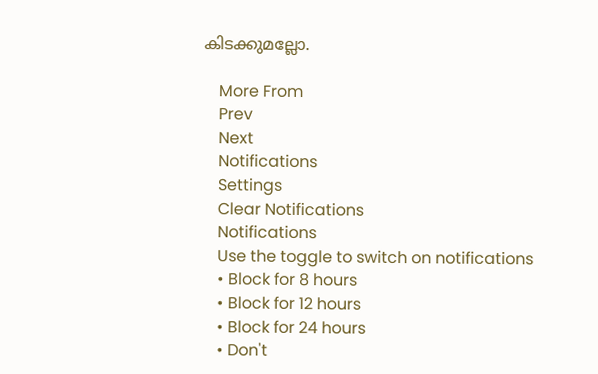കിടക്കുമല്ലോ.

    More From
    Prev
    Next
    Notifications
    Settings
    Clear Notifications
    Notifications
    Use the toggle to switch on notifications
    • Block for 8 hours
    • Block for 12 hours
    • Block for 24 hours
    • Don't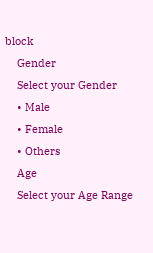block
    Gender
    Select your Gender
    • Male
    • Female
    • Others
    Age
    Select your Age Range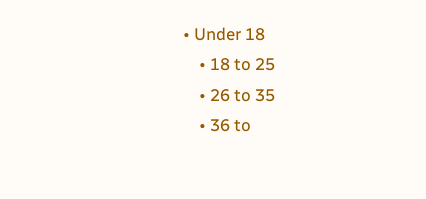• Under 18
    • 18 to 25
    • 26 to 35
    • 36 to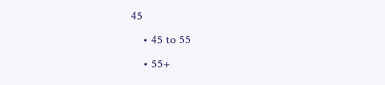45
    • 45 to 55
    • 55+